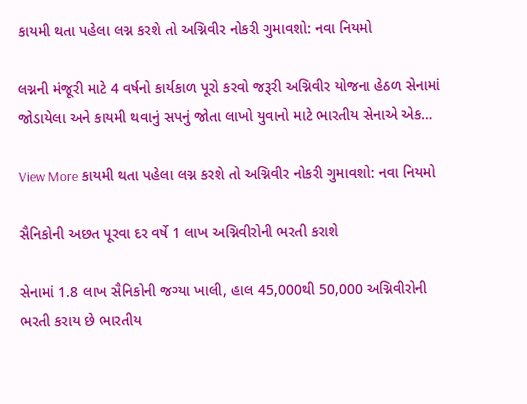કાયમી થતા પહેલા લગ્ન કરશે તો અગ્નિવીર નોકરી ગુમાવશો: નવા નિયમો

લગ્નની મંજૂરી માટે 4 વર્ષનો કાર્યકાળ પૂરો કરવો જરૂરી અગ્નિવીર યોજના હેઠળ સેનામાં જોડાયેલા અને કાયમી થવાનું સપનું જોતા લાખો યુવાનો માટે ભારતીય સેનાએ એક…

View More કાયમી થતા પહેલા લગ્ન કરશે તો અગ્નિવીર નોકરી ગુમાવશો: નવા નિયમો

સૈનિકોની અછત પૂરવા દર વર્ષે 1 લાખ અગ્નિવીરોની ભરતી કરાશે

સેનામાં 1.8 લાખ સૈનિકોની જગ્યા ખાલી, હાલ 45,000થી 50,000 અગ્નિવીરોની ભરતી કરાય છે ભારતીય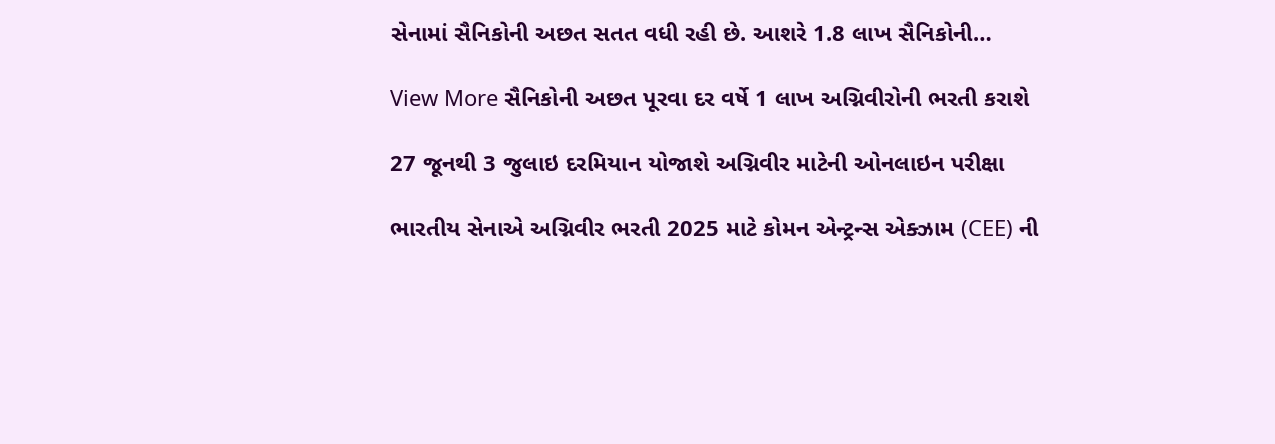સેનામાં સૈનિકોની અછત સતત વધી રહી છે. આશરે 1.8 લાખ સૈનિકોની…

View More સૈનિકોની અછત પૂરવા દર વર્ષે 1 લાખ અગ્નિવીરોની ભરતી કરાશે

27 જૂનથી 3 જુલાઇ દરમિયાન યોજાશે અગ્નિવીર માટેની ઓનલાઇન પરીક્ષા

ભારતીય સેનાએ અગ્નિવીર ભરતી 2025 માટે કોમન એન્ટ્રન્સ એક્ઝામ (CEE) ની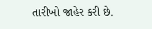તારીખો જાહેર કરી છે.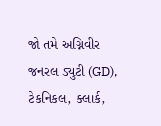જો તમે અગ્નિવીર જનરલ ડ્યુટી (GD), ટેકનિકલ, ક્લાર્ક,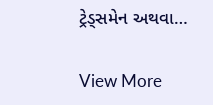ટ્રેડ્સમેન અથવા…

View More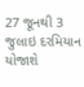27 જૂનથી 3 જુલાઇ દરમિયાન યોજાશે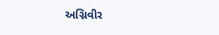અગ્નિવીર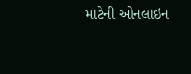માટેની ઓનલાઇન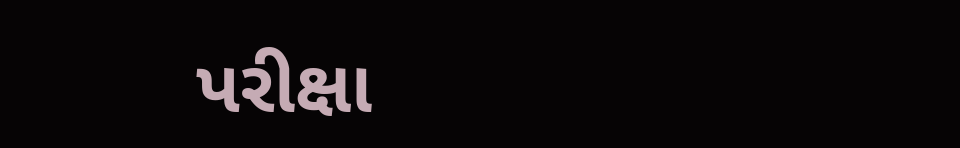પરીક્ષા